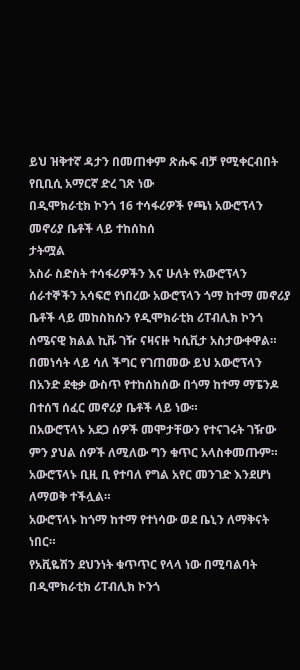ይህ ዝቅተኛ ዳታን በመጠቀም ጽሑፍ ብቻ የሚቀርብበት የቢቢሲ አማርኛ ድረ ገጽ ነው
በዲሞክራቲክ ኮንጎ 16 ተሳፋሪዎች የጫነ አውሮፕላን መኖሪያ ቤቶች ላይ ተከሰከሰ
ታትሟል
አስራ ስድስት ተሳፋሪዎችን እና ሁለት የአውሮፕላን ሰራተኞችን አሳፍሮ የነበረው አውሮፕላን ጎማ ከተማ መኖሪያ ቤቶች ላይ መከስከሱን የዲሞክራቲክ ሪፐብሊክ ኮንጎ ሰሜናዊ ክልል ኪቩ ገዥ ናዛናዙ ካሲቪታ አስታውቀዋል።
በመነሳት ላይ ሳለ ችግር የገጠመው ይህ አውሮፕላን በአንድ ደቂቃ ውስጥ የተከሰከሰው በጎማ ከተማ ማፔንዶ በተሰኘ ሰፈር መኖሪያ ቤቶች ላይ ነው።
በአውሮፕላኑ አደጋ ሰዎች መሞታቸውን የተናገሩት ገዥው ምን ያህል ሰዎች ለሚለው ግን ቁጥር አላስቀመጡም።
አውሮፕላኑ ቢዚ ቢ የተባለ የግል አየር መንገድ እንደሆነ ለማወቅ ተችሏል።
አውሮፕላኑ ከጎማ ከተማ የተነሳው ወደ ቤኒን ለማቅናት ነበር።
የአቪዬሽን ደህንነት ቁጥጥር የላላ ነው በሚባልባት በዲሞክራቲክ ሪፐብሊክ ኮንጎ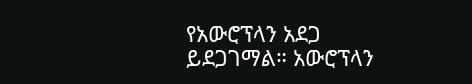የአውሮፕላን አደጋ ይደጋገማል። አውሮፕላን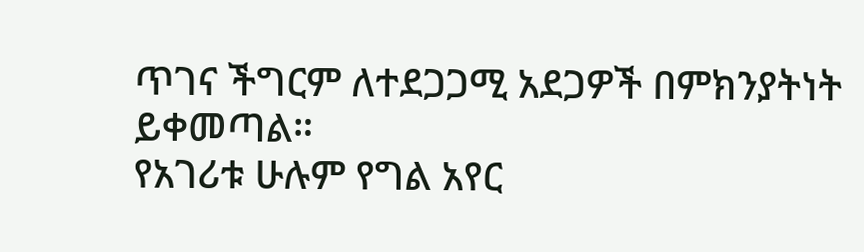ጥገና ችግርም ለተደጋጋሚ አደጋዎች በምክንያትነት ይቀመጣል።
የአገሪቱ ሁሉም የግል አየር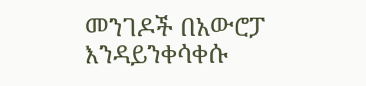መንገዶች በአውሮፓ እንዳይንቀሳቀሱ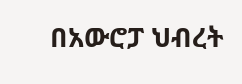በአውሮፓ ህብረት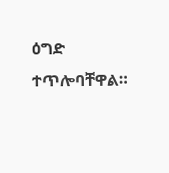ዕግድ ተጥሎባቸዋል።